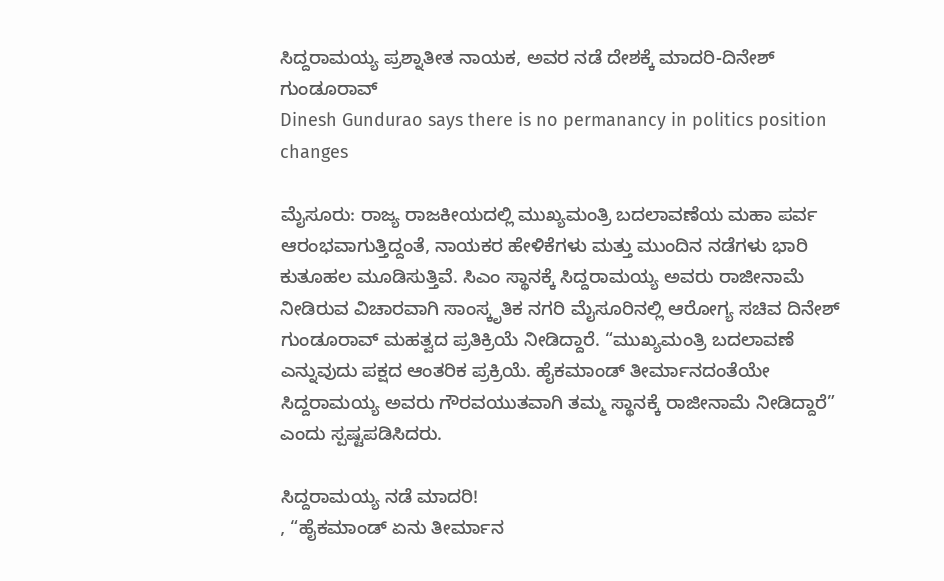ಸಿದ್ದರಾಮಯ್ಯ ಪ್ರಶ್ನಾತೀತ ನಾಯಕ, ಅವರ ನಡೆ ದೇಶಕ್ಕೆ ಮಾದರಿ-ದಿನೇಶ್ ಗುಂಡೂರಾವ್
Dinesh Gundurao says there is no permanancy in politics position changes

ಮೈಸೂರು: ರಾಜ್ಯ ರಾಜಕೀಯದಲ್ಲಿ ಮುಖ್ಯಮಂತ್ರಿ ಬದಲಾವಣೆಯ ಮಹಾ ಪರ್ವ ಆರಂಭವಾಗುತ್ತಿದ್ದಂತೆ, ನಾಯಕರ ಹೇಳಿಕೆಗಳು ಮತ್ತು ಮುಂದಿನ ನಡೆಗಳು ಭಾರಿ ಕುತೂಹಲ ಮೂಡಿಸುತ್ತಿವೆ. ಸಿಎಂ ಸ್ಥಾನಕ್ಕೆ ಸಿದ್ದರಾಮಯ್ಯ ಅವರು ರಾಜೀನಾಮೆ ನೀಡಿರುವ ವಿಚಾರವಾಗಿ ಸಾಂಸ್ಕೃತಿಕ ನಗರಿ ಮೈಸೂರಿನಲ್ಲಿ ಆರೋಗ್ಯ ಸಚಿವ ದಿನೇಶ್ ಗುಂಡೂರಾವ್ ಮಹತ್ವದ ಪ್ರತಿಕ್ರಿಯೆ ನೀಡಿದ್ದಾರೆ. “ಮುಖ್ಯಮಂತ್ರಿ ಬದಲಾವಣೆ ಎನ್ನುವುದು ಪಕ್ಷದ ಆಂತರಿಕ ಪ್ರಕ್ರಿಯೆ. ಹೈಕಮಾಂಡ್ ತೀರ್ಮಾನದಂತೆಯೇ ಸಿದ್ದರಾಮಯ್ಯ ಅವರು ಗೌರವಯುತವಾಗಿ ತಮ್ಮ ಸ್ಥಾನಕ್ಕೆ ರಾಜೀನಾಮೆ ನೀಡಿದ್ದಾರೆ” ಎಂದು ಸ್ಪಷ್ಟಪಡಿಸಿದರು.

ಸಿದ್ದರಾಮಯ್ಯ ನಡೆ ಮಾದರಿ!
, “ಹೈಕಮಾಂಡ್ ಏನು ತೀರ್ಮಾನ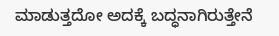ಮಾಡುತ್ತದೋ ಅದಕ್ಕೆ ಬದ್ಧನಾಗಿರುತ್ತೇನೆ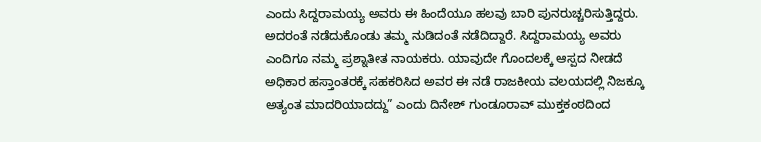ಎಂದು ಸಿದ್ದರಾಮಯ್ಯ ಅವರು ಈ ಹಿಂದೆಯೂ ಹಲವು ಬಾರಿ ಪುನರುಚ್ಚರಿಸುತ್ತಿದ್ದರು. ಅದರಂತೆ ನಡೆದುಕೊಂಡು ತಮ್ಮ ನುಡಿದಂತೆ ನಡೆದಿದ್ದಾರೆ. ಸಿದ್ದರಾಮಯ್ಯ ಅವರು ಎಂದಿಗೂ ನಮ್ಮ ಪ್ರಶ್ನಾತೀತ ನಾಯಕರು. ಯಾವುದೇ ಗೊಂದಲಕ್ಕೆ ಆಸ್ಪದ ನೀಡದೆ ಅಧಿಕಾರ ಹಸ್ತಾಂತರಕ್ಕೆ ಸಹಕರಿಸಿದ ಅವರ ಈ ನಡೆ ರಾಜಕೀಯ ವಲಯದಲ್ಲಿ ನಿಜಕ್ಕೂ ಅತ್ಯಂತ ಮಾದರಿಯಾದದ್ದು” ಎಂದು ದಿನೇಶ್ ಗುಂಡೂರಾವ್ ಮುಕ್ತಕಂಠದಿಂದ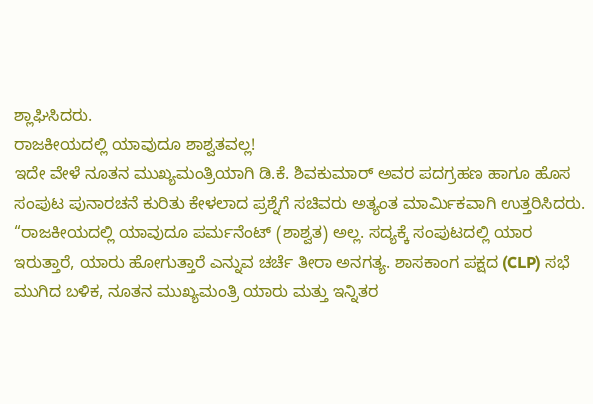ಶ್ಲಾಘಿಸಿದರು.
ರಾಜಕೀಯದಲ್ಲಿ ಯಾವುದೂ ಶಾಶ್ವತವಲ್ಲ!
ಇದೇ ವೇಳೆ ನೂತನ ಮುಖ್ಯಮಂತ್ರಿಯಾಗಿ ಡಿ.ಕೆ. ಶಿವಕುಮಾರ್ ಅವರ ಪದಗ್ರಹಣ ಹಾಗೂ ಹೊಸ ಸಂಪುಟ ಪುನಾರಚನೆ ಕುರಿತು ಕೇಳಲಾದ ಪ್ರಶ್ನೆಗೆ ಸಚಿವರು ಅತ್ಯಂತ ಮಾರ್ಮಿಕವಾಗಿ ಉತ್ತರಿಸಿದರು. “ರಾಜಕೀಯದಲ್ಲಿ ಯಾವುದೂ ಪರ್ಮನೆಂಟ್ (ಶಾಶ್ವತ) ಅಲ್ಲ. ಸದ್ಯಕ್ಕೆ ಸಂಪುಟದಲ್ಲಿ ಯಾರ ಇರುತ್ತಾರೆ, ಯಾರು ಹೋಗುತ್ತಾರೆ ಎನ್ನುವ ಚರ್ಚೆ ತೀರಾ ಅನಗತ್ಯ. ಶಾಸಕಾಂಗ ಪಕ್ಷದ (CLP) ಸಭೆ ಮುಗಿದ ಬಳಿಕ, ನೂತನ ಮುಖ್ಯಮಂತ್ರಿ ಯಾರು ಮತ್ತು ಇನ್ನಿತರ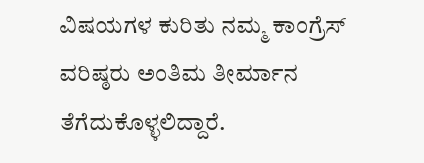ವಿಷಯಗಳ ಕುರಿತು ನಮ್ಮ ಕಾಂಗ್ರೆಸ್ ವರಿಷ್ಠರು ಅಂತಿಮ ತೀರ್ಮಾನ ತೆಗೆದುಕೊಳ್ಳಲಿದ್ದಾರೆ.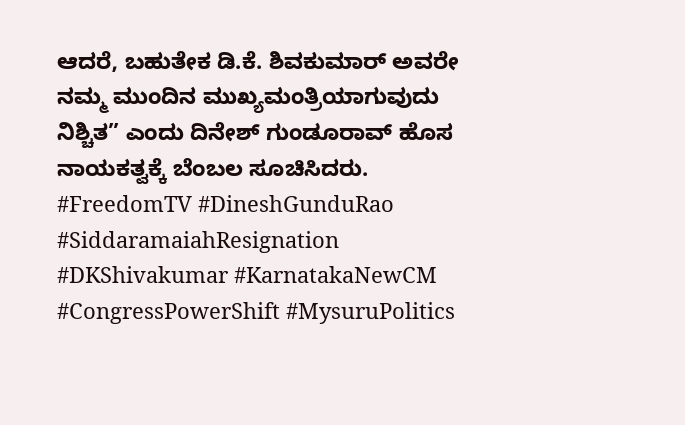ಆದರೆ, ಬಹುತೇಕ ಡಿ.ಕೆ. ಶಿವಕುಮಾರ್ ಅವರೇ ನಮ್ಮ ಮುಂದಿನ ಮುಖ್ಯಮಂತ್ರಿಯಾಗುವುದು ನಿಶ್ಚಿತ” ಎಂದು ದಿನೇಶ್ ಗುಂಡೂರಾವ್ ಹೊಸ ನಾಯಕತ್ವಕ್ಕೆ ಬೆಂಬಲ ಸೂಚಿಸಿದರು.
#FreedomTV #DineshGunduRao #SiddaramaiahResignation #DKShivakumar #KarnatakaNewCM #CongressPowerShift #MysuruPolitics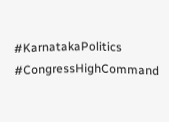#KarnatakaPolitics #CongressHighCommand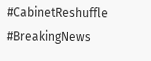#CabinetReshuffle #BreakingNews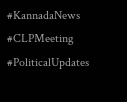#KannadaNews #CLPMeeting #PoliticalUpdates